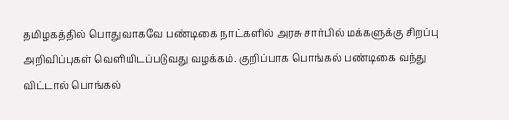தமிழகத்தில் பொதுவாகவே பண்டிகை நாட்களில் அரசு சார்பில் மக்களுக்கு சிறப்பு அறிவிப்புகள் வெளியிடப்படுவது வழக்கம். குறிப்பாக பொங்கல் பண்டிகை வந்து விட்டால் பொங்கல்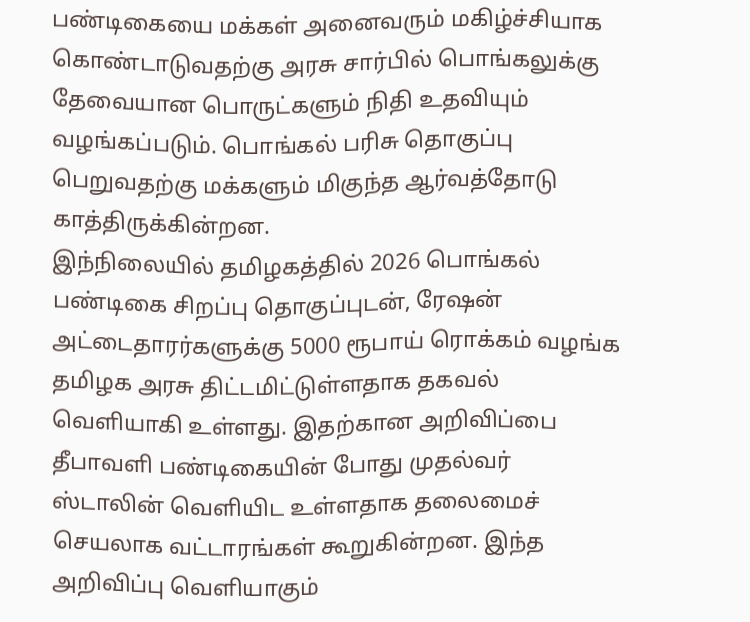பண்டிகையை மக்கள் அனைவரும் மகிழ்ச்சியாக கொண்டாடுவதற்கு அரசு சார்பில் பொங்கலுக்கு தேவையான பொருட்களும் நிதி உதவியும் வழங்கப்படும். பொங்கல் பரிசு தொகுப்பு பெறுவதற்கு மக்களும் மிகுந்த ஆர்வத்தோடு காத்திருக்கின்றன.
இந்நிலையில் தமிழகத்தில் 2026 பொங்கல் பண்டிகை சிறப்பு தொகுப்புடன், ரேஷன் அட்டைதாரர்களுக்கு 5000 ரூபாய் ரொக்கம் வழங்க தமிழக அரசு திட்டமிட்டுள்ளதாக தகவல் வெளியாகி உள்ளது. இதற்கான அறிவிப்பை தீபாவளி பண்டிகையின் போது முதல்வர் ஸ்டாலின் வெளியிட உள்ளதாக தலைமைச் செயலாக வட்டாரங்கள் கூறுகின்றன. இந்த அறிவிப்பு வெளியாகும்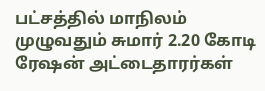பட்சத்தில் மாநிலம் முழுவதும் சுமார் 2.20 கோடி ரேஷன் அட்டைதாரர்கள்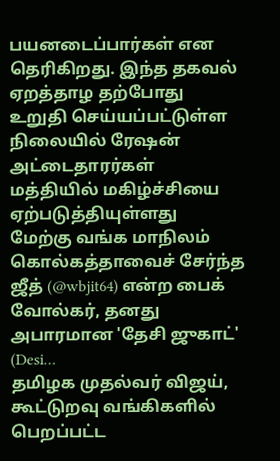பயனடைப்பார்கள் என தெரிகிறது. இந்த தகவல் ஏறத்தாழ தற்போது உறுதி செய்யப்பட்டுள்ள நிலையில் ரேஷன் அட்டைதாரர்கள் மத்தியில் மகிழ்ச்சியை ஏற்படுத்தியுள்ளது
மேற்கு வங்க மாநிலம் கொல்கத்தாவைச் சேர்ந்த ஜீத் (@wbjit64) என்ற பைக் வோல்கர், தனது அபாரமான 'தேசி ஜுகாட்' (Desi…
தமிழக முதல்வர் விஜய், கூட்டுறவு வங்கிகளில் பெறப்பட்ட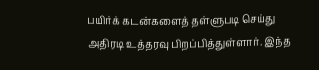பயிர்க் கடன்களைத் தள்ளுபடி செய்து அதிரடி உத்தரவு பிறப்பித்துள்ளார். இந்த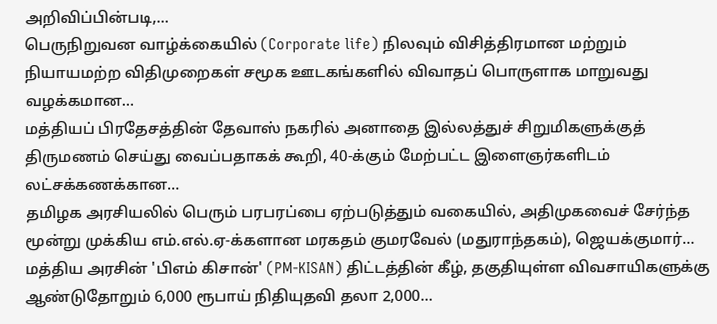அறிவிப்பின்படி,…
பெருநிறுவன வாழ்க்கையில் (Corporate life) நிலவும் விசித்திரமான மற்றும் நியாயமற்ற விதிமுறைகள் சமூக ஊடகங்களில் விவாதப் பொருளாக மாறுவது வழக்கமான…
மத்தியப் பிரதேசத்தின் தேவாஸ் நகரில் அனாதை இல்லத்துச் சிறுமிகளுக்குத் திருமணம் செய்து வைப்பதாகக் கூறி, 40-க்கும் மேற்பட்ட இளைஞர்களிடம் லட்சக்கணக்கான…
தமிழக அரசியலில் பெரும் பரபரப்பை ஏற்படுத்தும் வகையில், அதிமுகவைச் சேர்ந்த மூன்று முக்கிய எம்.எல்.ஏ-க்களான மரகதம் குமரவேல் (மதுராந்தகம்), ஜெயக்குமார்…
மத்திய அரசின் 'பிஎம் கிசான்' (PM-KISAN) திட்டத்தின் கீழ், தகுதியுள்ள விவசாயிகளுக்கு ஆண்டுதோறும் 6,000 ரூபாய் நிதியுதவி தலா 2,000…